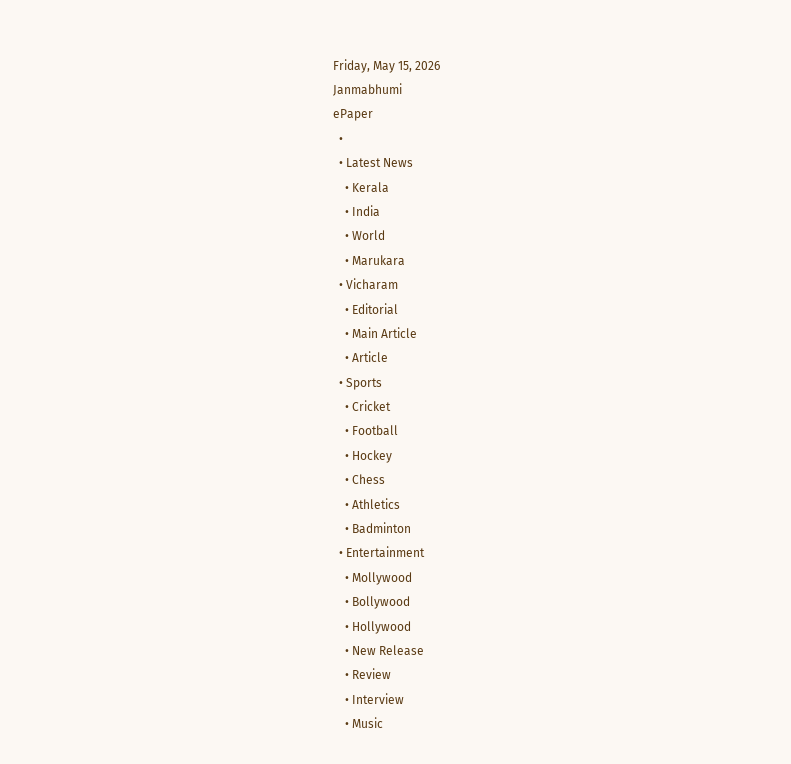Friday, May 15, 2026
Janmabhumi
ePaper
  •
  • Latest News
    • Kerala
    • India
    • World
    • Marukara
  • Vicharam
    • Editorial
    • Main Article
    • Article
  • Sports
    • Cricket
    • Football
    • Hockey
    • Chess
    • Athletics
    • Badminton
  • Entertainment
    • Mollywood
    • Bollywood
    • Hollywood
    • New Release
    • Review
    • Interview
    • Music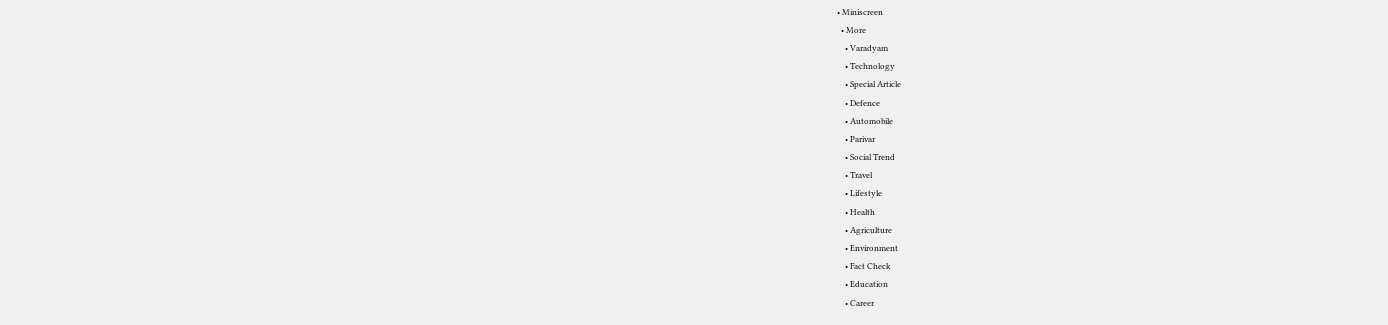• Miniscreen
  • More
    • Varadyam
    • Technology
    • Special Article
    • Defence
    • Automobile
    • Parivar
    • Social Trend
    • Travel
    • Lifestyle
    • Health
    • Agriculture
    • Environment
    • Fact Check
    • Education
    • Career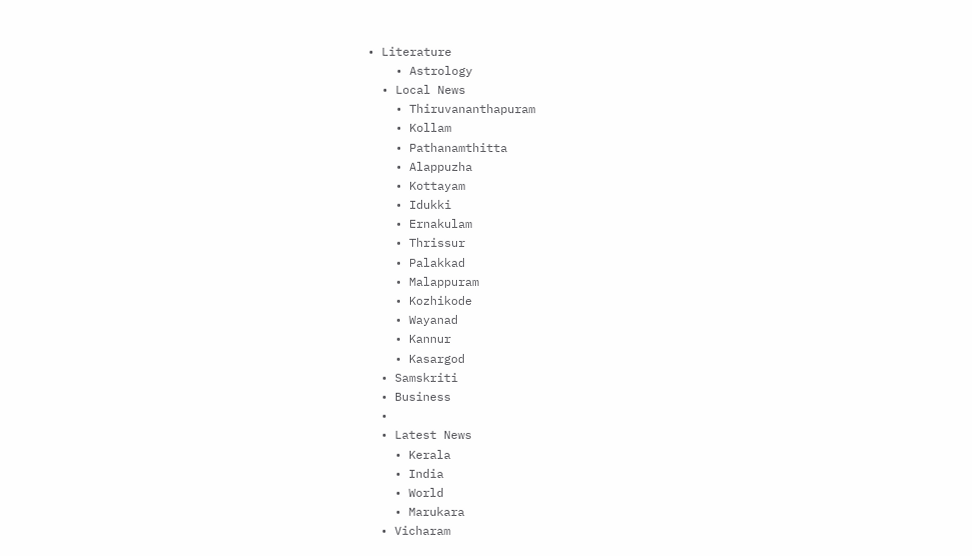• Literature
    • Astrology
  • Local News
    • Thiruvananthapuram
    • Kollam
    • Pathanamthitta
    • Alappuzha
    • Kottayam
    • Idukki
    • Ernakulam
    • Thrissur
    • Palakkad
    • Malappuram
    • Kozhikode
    • Wayanad
    • Kannur
    • Kasargod
  • Samskriti
  • Business
  •
  • Latest News
    • Kerala
    • India
    • World
    • Marukara
  • Vicharam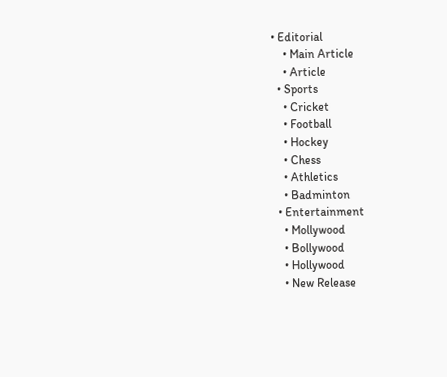• Editorial
    • Main Article
    • Article
  • Sports
    • Cricket
    • Football
    • Hockey
    • Chess
    • Athletics
    • Badminton
  • Entertainment
    • Mollywood
    • Bollywood
    • Hollywood
    • New Release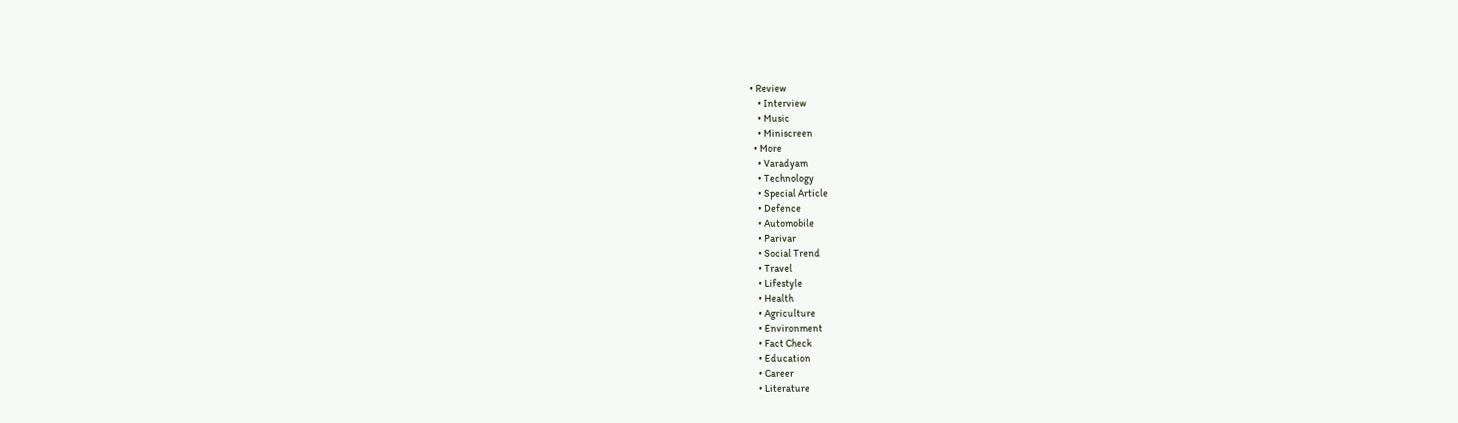• Review
    • Interview
    • Music
    • Miniscreen
  • More
    • Varadyam
    • Technology
    • Special Article
    • Defence
    • Automobile
    • Parivar
    • Social Trend
    • Travel
    • Lifestyle
    • Health
    • Agriculture
    • Environment
    • Fact Check
    • Education
    • Career
    • Literature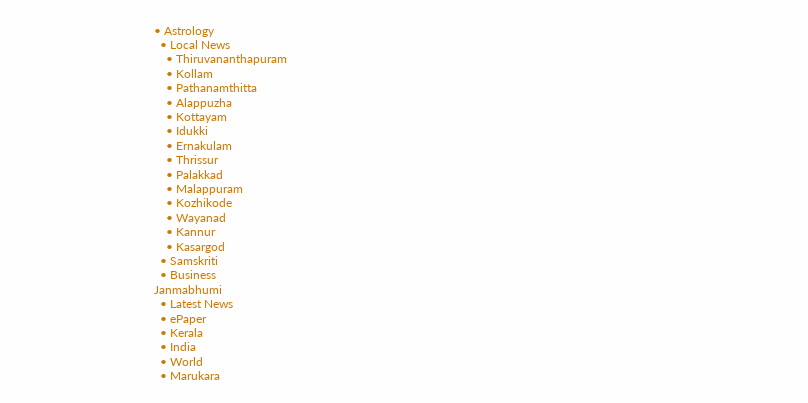• Astrology
  • Local News
    • Thiruvananthapuram
    • Kollam
    • Pathanamthitta
    • Alappuzha
    • Kottayam
    • Idukki
    • Ernakulam
    • Thrissur
    • Palakkad
    • Malappuram
    • Kozhikode
    • Wayanad
    • Kannur
    • Kasargod
  • Samskriti
  • Business
Janmabhumi
  • Latest News
  • ePaper
  • Kerala
  • India
  • World
  • Marukara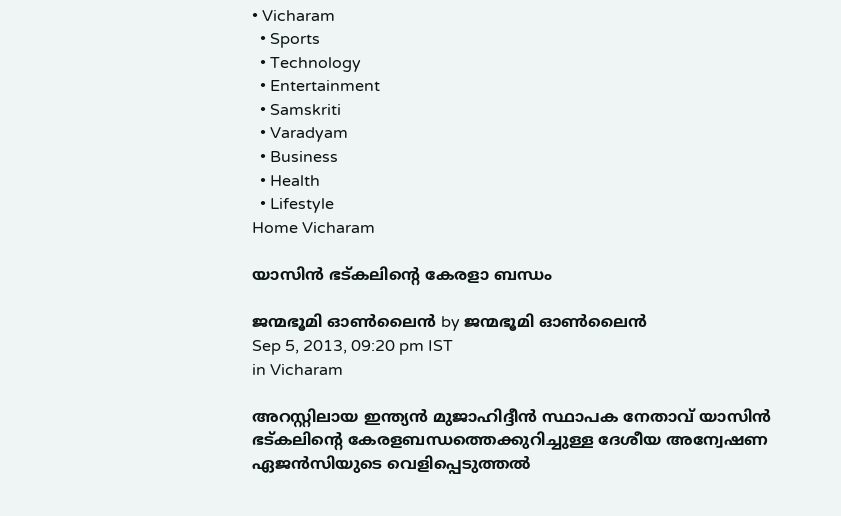• Vicharam
  • Sports
  • Technology
  • Entertainment
  • Samskriti
  • Varadyam
  • Business
  • Health
  • Lifestyle
Home Vicharam

യാസിന്‍ ഭട്കലിന്റെ കേരളാ ബന്ധം

ജന്മഭൂമി ഓണ്‍ലൈന്‍ by ജന്മഭൂമി ഓണ്‍ലൈന്‍
Sep 5, 2013, 09:20 pm IST
in Vicharam

അറസ്റ്റിലായ ഇന്ത്യന്‍ മുജാഹിദ്ദീന്‍ സ്ഥാപക നേതാവ്‌ യാസിന്‍ ഭട്കലിന്റെ കേരളബന്ധത്തെക്കുറിച്ചുള്ള ദേശീയ അന്വേഷണ ഏജന്‍സിയുടെ വെളിപ്പെടുത്തല്‍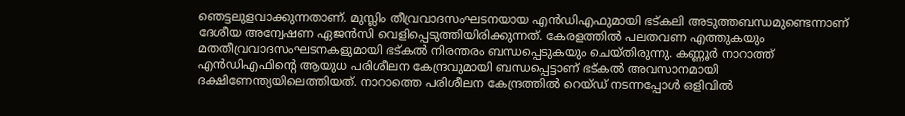ഞെട്ടലുളവാക്കുന്നതാണ്‌. മുസ്ലിം തീവ്രവാദസംഘടനയായ എന്‍ഡിഎഫുമായി ഭട്കലി അടുത്തബന്ധമുണ്ടെന്നാണ്‌ ദേശീയ അന്വേഷണ ഏജന്‍സി വെളിപ്പെടുത്തിയിരിക്കുന്നത്‌. കേരളത്തില്‍ പലതവണ എത്തുകയും മതതീവ്രവാദസംഘടനകളുമായി ഭട്കല്‍ നിരന്തരം ബന്ധപ്പെടുകയും ചെയ്തിരുന്നു. കണ്ണൂര്‍ നാറാത്ത്‌ എന്‍ഡിഎഫിന്റെ ആയുധ പരിശീലന കേന്ദ്രവുമായി ബന്ധപ്പെട്ടാണ്‌ ഭട്കല്‍ അവസാനമായി ദക്ഷിണേന്ത്യയിലെത്തിയത്‌. നാറാത്തെ പരിശീലന കേന്ദ്രത്തില്‍ റെയ്ഡ്‌ നടന്നപ്പോള്‍ ഒളിവില്‍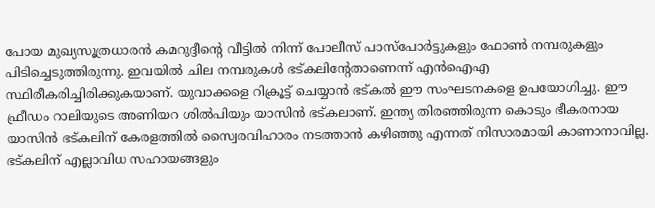പോയ മുഖ്യസൂത്രധാരന്‍ കമറുദ്ദീന്റെ വീട്ടില്‍ നിന്ന്‌ പോലീസ്‌ പാസ്പോര്‍ട്ടുകളും ഫോണ്‍ നമ്പരുകളും പിടിച്ചെടുത്തിരുന്നു. ഇവയില്‍ ചില നമ്പരുകള്‍ ഭട്കലിന്റേതാണെന്ന്‌ എന്‍ഐഎ സ്ഥിരീകരിച്ചിരിക്കുകയാണ്‌. യുവാക്കളെ റിക്രൂട്ട്‌ ചെയ്യാന്‍ ഭട്കല്‍ ഈ സംഘടനകളെ ഉപയോഗിച്ചു. ഈ ഫ്രീഡം റാലിയുടെ അണിയറ ശില്‍പിയും യാസിന്‍ ഭട്കലാണ്‌. ഇന്ത്യ തിരഞ്ഞിരുന്ന കൊടും ഭീകരനായ യാസിന്‍ ഭട്കലിന്‌ കേരളത്തില്‍ സ്വൈരവിഹാരം നടത്താന്‍ കഴിഞ്ഞു എന്നത്‌ നിസാരമായി കാണാനാവില്ല. ഭട്കലിന്‌ എല്ലാവിധ സഹായങ്ങളും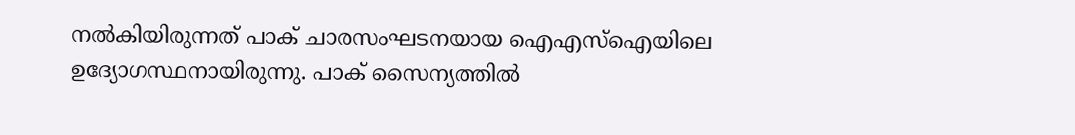നല്‍കിയിരുന്നത്‌ പാക്‌ ചാരസംഘടനയായ ഐഎസ്‌ഐയിലെ ഉദ്യോഗസ്ഥനായിരുന്നു. പാക്‌ സൈന്യത്തില്‍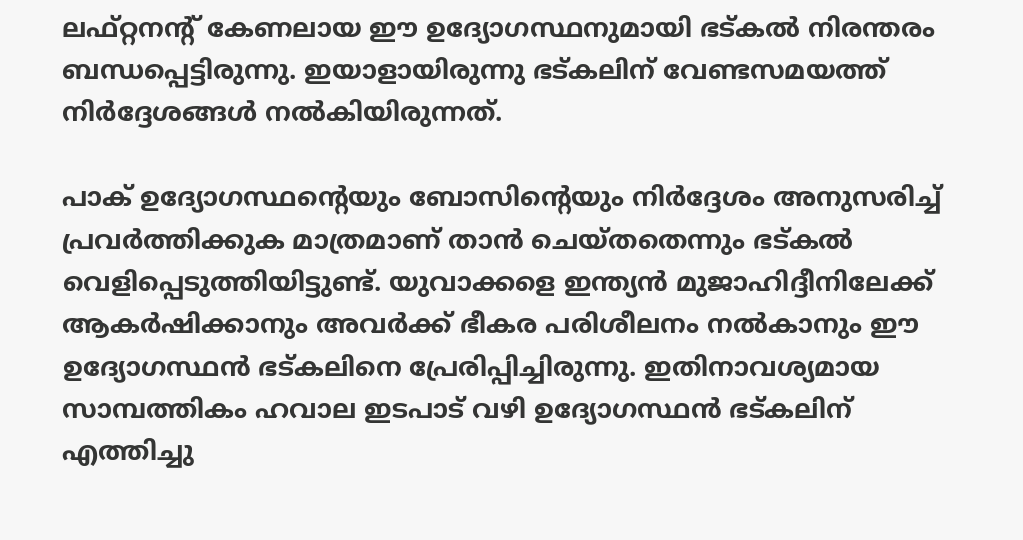ലഫ്റ്റനന്റ്‌ കേണലായ ഈ ഉദ്യോഗസ്ഥനുമായി ഭട്കല്‍ നിരന്തരം ബന്ധപ്പെട്ടിരുന്നു. ഇയാളായിരുന്നു ഭട്കലിന്‌ വേണ്ടസമയത്ത്‌ നിര്‍ദ്ദേശങ്ങള്‍ നല്‍കിയിരുന്നത്‌.

പാക്‌ ഉദ്യോഗസ്ഥന്റെയും ബോസിന്റെയും നിര്‍ദ്ദേശം അനുസരിച്ച്‌ പ്രവര്‍ത്തിക്കുക മാത്രമാണ്‌ താന്‍ ചെയ്തതെന്നും ഭട്കല്‍ വെളിപ്പെടുത്തിയിട്ടുണ്ട്‌. യുവാക്കളെ ഇന്ത്യന്‍ മുജാഹിദ്ദീനിലേക്ക്‌ ആകര്‍ഷിക്കാനും അവര്‍ക്ക്‌ ഭീകര പരിശീലനം നല്‍കാനും ഈ ഉദ്യോഗസ്ഥന്‍ ഭട്കലിനെ പ്രേരിപ്പിച്ചിരുന്നു. ഇതിനാവശ്യമായ സാമ്പത്തികം ഹവാല ഇടപാട്‌ വഴി ഉദ്യോഗസ്ഥന്‍ ഭട്കലിന്‌ എത്തിച്ചു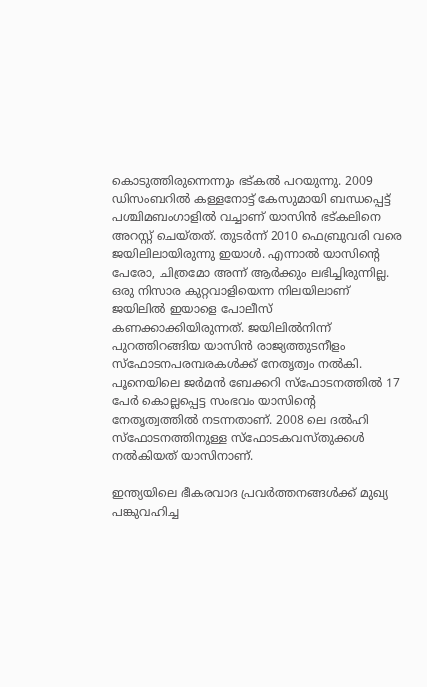കൊടുത്തിരുന്നെന്നും ഭട്കല്‍ പറയുന്നു. 2009 ഡിസംബറില്‍ കള്ളനോട്ട്‌ കേസുമായി ബന്ധപ്പെട്ട്‌ പശ്ചിമബംഗാളില്‍ വച്ചാണ്‌ യാസിന്‍ ഭട്കലിനെ അറസ്റ്റ്‌ ചെയ്തത്‌. തുടര്‍ന്ന്‌ 2010 ഫെബ്രുവരി വരെ ജയിലിലായിരുന്നു ഇയാള്‍. എന്നാല്‍ യാസിന്റെ പേരോ, ചിത്രമോ അന്ന്‌ ആര്‍ക്കും ലഭിച്ചിരുന്നില്ല. ഒരു നിസാര കുറ്റവാളിയെന്ന നിലയിലാണ്‌ ജയിലില്‍ ഇയാളെ പോലീസ്‌ കണക്കാക്കിയിരുന്നത്‌. ജയിലില്‍നിന്ന്‌ പുറത്തിറങ്ങിയ യാസിന്‍ രാജ്യത്തുടനീളം സ്ഫോടനപരമ്പരകള്‍ക്ക്‌ നേതൃത്വം നല്‍കി. പൂനെയിലെ ജര്‍മന്‍ ബേക്കറി സ്ഫോടനത്തില്‍ 17 പേര്‍ കൊല്ലപ്പെട്ട സംഭവം യാസിന്റെ നേതൃത്വത്തില്‍ നടന്നതാണ്‌. 2008 ലെ ദല്‍ഹി സ്ഫോടനത്തിനുള്ള സ്ഫോടകവസ്തുക്കള്‍ നല്‍കിയത്‌ യാസിനാണ്‌.

ഇന്ത്യയിലെ ഭീകരവാദ പ്രവര്‍ത്തനങ്ങള്‍ക്ക്‌ മുഖ്യ പങ്കുവഹിച്ച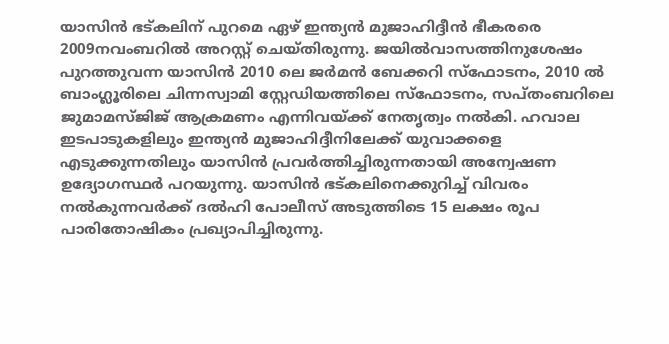യാസിന്‍ ഭട്കലിന്‌ പുറമെ ഏഴ്‌ ഇന്ത്യന്‍ മുജാഹിദ്ദീന്‍ ഭീകരരെ 2009നവംബറില്‍ അറസ്റ്റ്‌ ചെയ്തിരുന്നു. ജയില്‍വാസത്തിനുശേഷം പുറത്തുവന്ന യാസിന്‍ 2010 ലെ ജര്‍മന്‍ ബേക്കറി സ്ഫോടനം, 2010 ല്‍ ബാംഗ്ലൂരിലെ ചിന്നസ്വാമി സ്റ്റേഡിയത്തിലെ സ്ഫോടനം, സപ്തംബറിലെ ജുമാമസ്ജിജ്‌ ആക്രമണം എന്നിവയ്‌ക്ക്‌ നേതൃത്വം നല്‍കി. ഹവാല ഇടപാടുകളിലും ഇന്ത്യന്‍ മുജാഹിദ്ദീനിലേക്ക്‌ യുവാക്കളെ എടുക്കുന്നതിലും യാസിന്‍ പ്രവര്‍ത്തിച്ചിരുന്നതായി അന്വേഷണ ഉദ്യ‍ോഗസ്ഥര്‍ പറയുന്നു. യാസിന്‍ ഭട്കലിനെക്കുറിച്ച്‌ വിവരം നല്‍കുന്നവര്‍ക്ക്‌ ദല്‍ഹി പോലീസ്‌ അടുത്തിടെ 15 ലക്ഷം രൂപ പാരിതോഷികം പ്രഖ്യാപിച്ചിരുന്നു.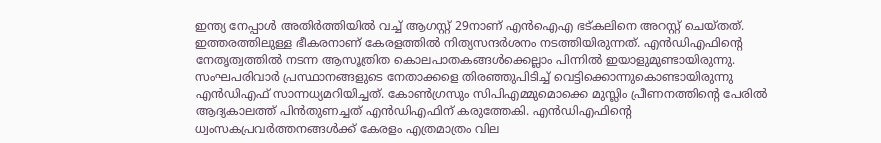ഇന്ത്യ നേപ്പാള്‍ അതിര്‍ത്തിയില്‍ വച്ച്‌ ആഗസ്റ്റ്‌ 29നാണ്‌ എന്‍ഐഎ ഭട്കലിനെ അറസ്റ്റ്‌ ചെയ്തത്‌. ഇത്തരത്തിലുള്ള ഭീകരനാണ്‌ കേരളത്തില്‍ നിത്യസന്ദര്‍ശനം നടത്തിയിരുന്നത്‌. എന്‍ഡിഎഫിന്റെ നേതൃത്വത്തില്‍ നടന്ന ആസൂത്രിത കൊലപാതകങ്ങള്‍ക്കെല്ലാം പിന്നില്‍ ഇയാളുമുണ്ടായിരുന്നു. സംഘപരിവാര്‍ പ്രസ്ഥാനങ്ങളുടെ നേതാക്കളെ തിരഞ്ഞുപിടിച്ച്‌ വെട്ടിക്കൊന്നുകൊണ്ടായിരുന്നു എന്‍ഡിഎഫ്‌ സാന്നധ്യമറിയിച്ചത്‌. കോണ്‍ഗ്രസും സിപിഎമ്മുമൊക്കെ മുസ്ലിം പ്രീണനത്തിന്റെ പേരില്‍ ആദ്യകാലത്ത്‌ പിന്‍തുണച്ചത്‌ എന്‍ഡിഎഫിന്‌ കരുത്തേകി. എന്‍ഡിഎഫിന്റെ ധ്വംസകപ്രവര്‍ത്തനങ്ങള്‍ക്ക്‌ കേരളം എത്രമാത്രം വില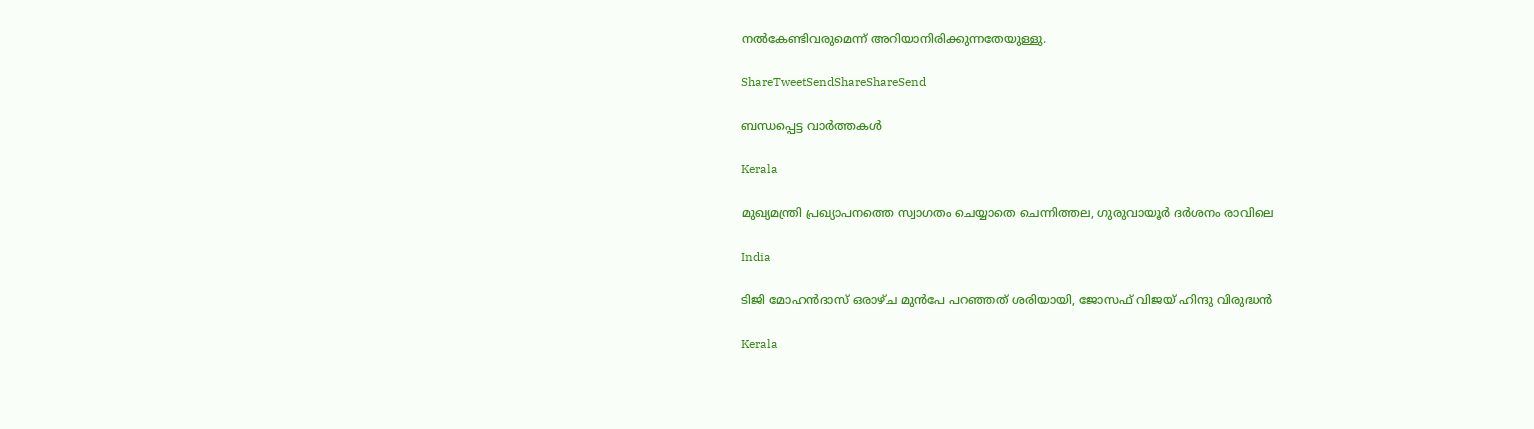നല്‍കേണ്ടിവരുമെന്ന്‌ അറിയാനിരിക്കുന്നതേയുള്ളു.

ShareTweetSendShareShareSend

ബന്ധപ്പെട്ട വാര്‍ത്തകള്‍

Kerala

മുഖ്യമന്ത്രി പ്രഖ്യാപനത്തെ സ്വാഗതം ചെയ്യാതെ ചെന്നിത്തല, ഗുരുവായൂര്‍ ദര്‍ശനം രാവിലെ

India

ടിജി മോഹന്‍ദാസ് ഒരാഴ്ച മുന്‍പേ പറഞ്ഞത് ശരിയായി, ജോസഫ് വിജയ് ഹിന്ദു വിരുദ്ധന്‍

Kerala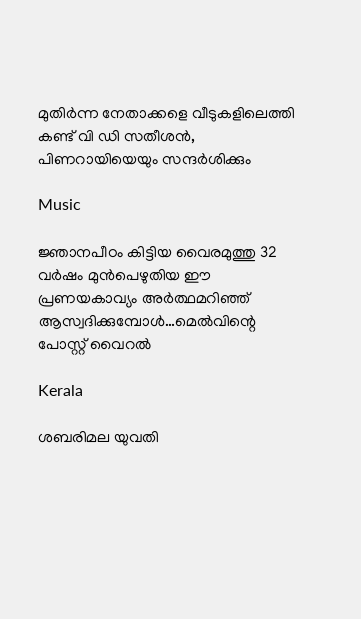മുതിര്‍ന്ന നേതാക്കളെ വീടുകളിലെത്തി കണ്ട് വി ഡി സതീശന്‍, പിണറായിയെയും സന്ദര്‍ശിക്കും

Music

ജ്ഞാനപീഠം കിട്ടിയ വൈരമുത്തു 32 വര്‍ഷം മുന്‍പെഴുതിയ ഈ പ്രണയകാവ്യം അര്‍ത്ഥമറിഞ്ഞ് ആസ്വദിക്കുമ്പോള്‍…മെല്‍വിന്റെ പോസ്റ്റ് വൈറല്‍

Kerala

ശബരിമല യുവതി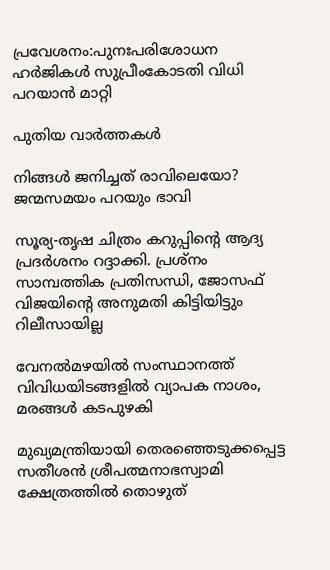പ്രവേശനം:പുനഃപരിശോധന ഹര്‍ജികള്‍ സുപ്രീംകോടതി വിധി പറയാന്‍ മാറ്റി

പുതിയ വാര്‍ത്തകള്‍

നിങ്ങൾ ജനിച്ചത് രാവിലെയോ? ജന്മസമയം പറയും ഭാവി

സൂര്യ-തൃഷ ചിത്രം കറുപ്പിന്റെ ആദ്യ പ്രദർശനം റദ്ദാക്കി. പ്രശ്നം സാമ്പത്തിക പ്രതിസന്ധി, ജോസഫ് വിജയിന്റെ അനുമതി കിട്ടിയിട്ടും റിലീസായില്ല

വേനല്‍മഴയില്‍ സംസ്ഥാനത്ത് വിവിധയിടങ്ങളില്‍ വ്യാപക നാശം, മരങ്ങള്‍ കടപുഴകി

മുഖ്യമന്ത്രിയായി തെരഞ്ഞെടുക്കപ്പെട്ട സതീശന്‍ ശ്രീപത്മനാഭസ്വാമി ക്ഷേത്രത്തില്‍ തൊഴുത്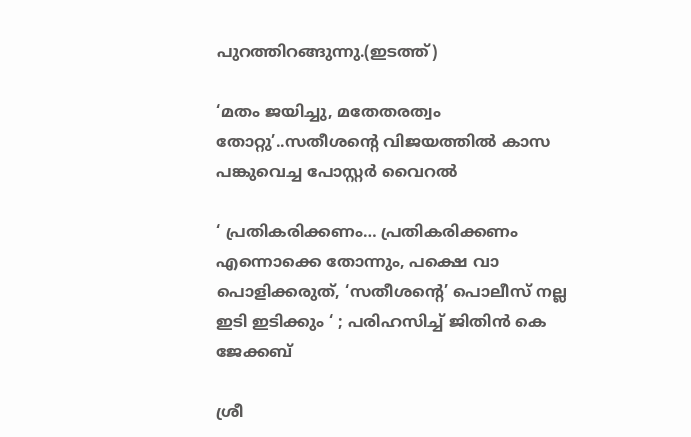പുറത്തിറങ്ങുന്നു.(ഇടത്ത്)

‘മതം ജയിച്ചു, മതേതരത്വം തോറ്റു’..സതീശന്റെ വിജയത്തില്‍ കാസ പങ്കുവെച്ച പോസ്റ്റര്‍ വൈറല്‍

‘ പ്രതികരിക്കണം… പ്രതികരിക്കണം എന്നൊക്കെ തോന്നും, പക്ഷെ വാ പൊളിക്കരുത്, ‘സതീശന്റെ’ പൊലീസ് നല്ല ഇടി ഇടിക്കും ‘ ; പരിഹസിച്ച് ജിതിൻ കെ ജേക്കബ്

ശ്രീ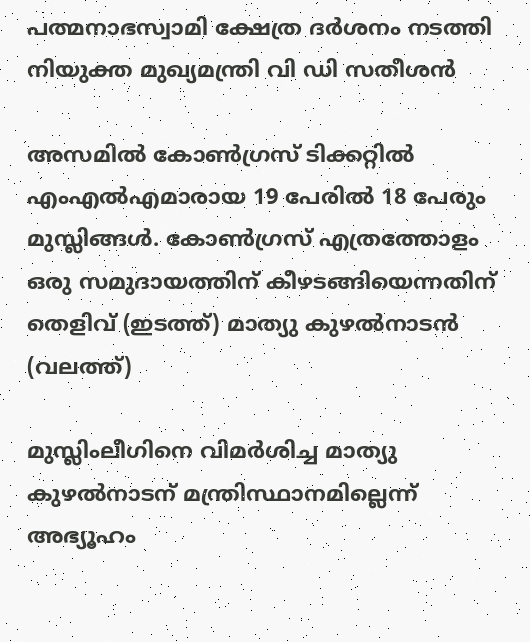പത്മനാഭസ്വാമി ക്ഷേത്ര ദര്‍ശനം നടത്തി നിയുക്ത മുഖ്യമന്ത്രി വി ഡി സതീശന്‍

അസമില്‍ കോണ്‍ഗ്രസ് ടിക്കറ്റില്‍ എംഎല്‍എമാരായ 19 പേരില്‍ 18 പേരും മുസ്ലിങ്ങള്‍. കോണ്‍ഗ്രസ് എത്രത്തോളം ഒരു സമുദായത്തിന് കീഴടങ്ങിയെന്നതിന് തെളിവ് (ഇടത്ത്) മാത്യു കുഴല്‍നാടന്‍ (വലത്ത്)

മുസ്ലിംലീഗിനെ വിമര്‍ശിച്ച മാത്യു കുഴല്‍നാടന് മന്ത്രിസ്ഥാനമില്ലെന്ന് അഭ്യൂഹം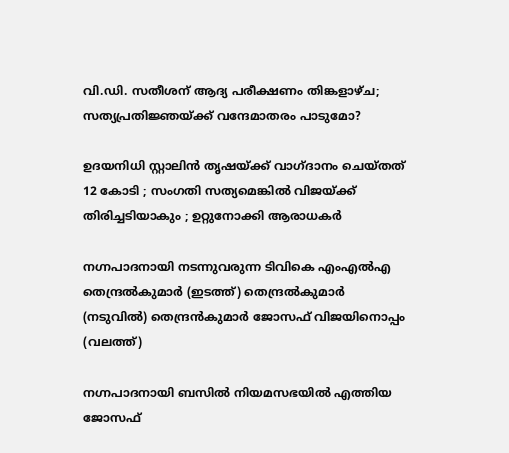വി.ഡി. സതീശന് ആദ്യ പരീക്ഷണം തിങ്കളാഴ്ച; സത്യപ്രതിജ്ഞയ്‌ക്ക് വന്ദേമാതരം പാടുമോ?

ഉദയനിധി സ്റ്റാലിൻ തൃഷയ്‌ക്ക് വാഗ്ദാനം ചെയ്തത് 12 കോടി ; സംഗതി സത്യമെങ്കിൽ വിജയ്‌ക്ക് തിരിച്ചടിയാകും ; ഉറ്റുനോക്കി ആരാധകർ

നഗ്നപാദനായി നടന്നുവരുന്ന ടിവികെ എംഎല്‍എ തെന്ദ്രല്‍കുമാര്‍ (ഇടത്ത്) തെന്ദ്രല്‍കുമാര്‍ (നടുവില്‍) തെന്ദ്രന്‍കുമാര്‍ ജോസഫ് വിജയിനൊപ്പം (വലത്ത്)

നഗ്നപാദനായി ബസില്‍ നിയമസഭയില്‍ എത്തിയ ജോസഫ്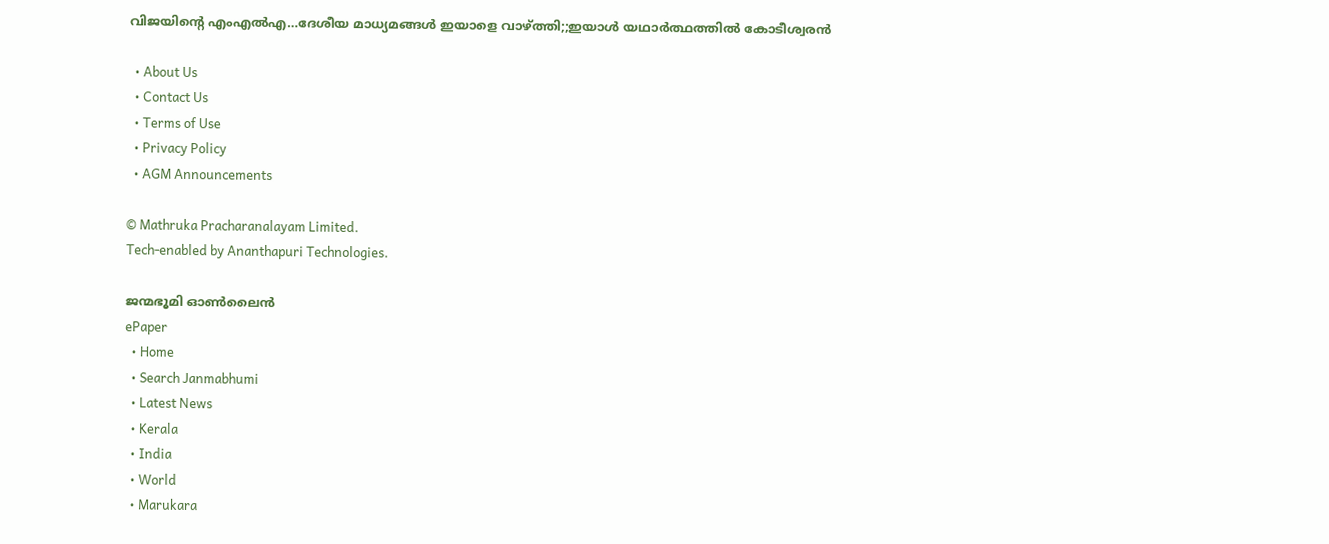വിജയിന്റെ എംഎല്‍എ…ദേശീയ മാധ്യമങ്ങള്‍ ഇയാളെ വാഴ്‌ത്തി;;ഇയാള്‍ യഥാര്‍ത്ഥത്തില്‍ കോടീശ്വരന്‍

  • About Us
  • Contact Us
  • Terms of Use
  • Privacy Policy
  • AGM Announcements

© Mathruka Pracharanalayam Limited.
Tech-enabled by Ananthapuri Technologies.

ജന്മഭൂമി ഓണ്‍ലൈന്‍
ePaper
  • Home
  • Search Janmabhumi
  • Latest News
  • Kerala
  • India
  • World
  • Marukara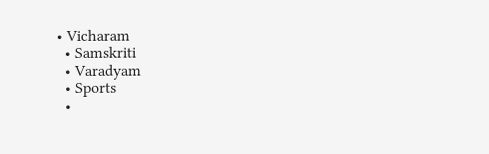• Vicharam
  • Samskriti
  • Varadyam
  • Sports
  •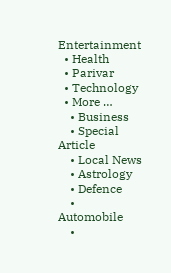Entertainment
  • Health
  • Parivar
  • Technology
  • More …
    • Business
    • Special Article
    • Local News
    • Astrology
    • Defence
    • Automobile
    •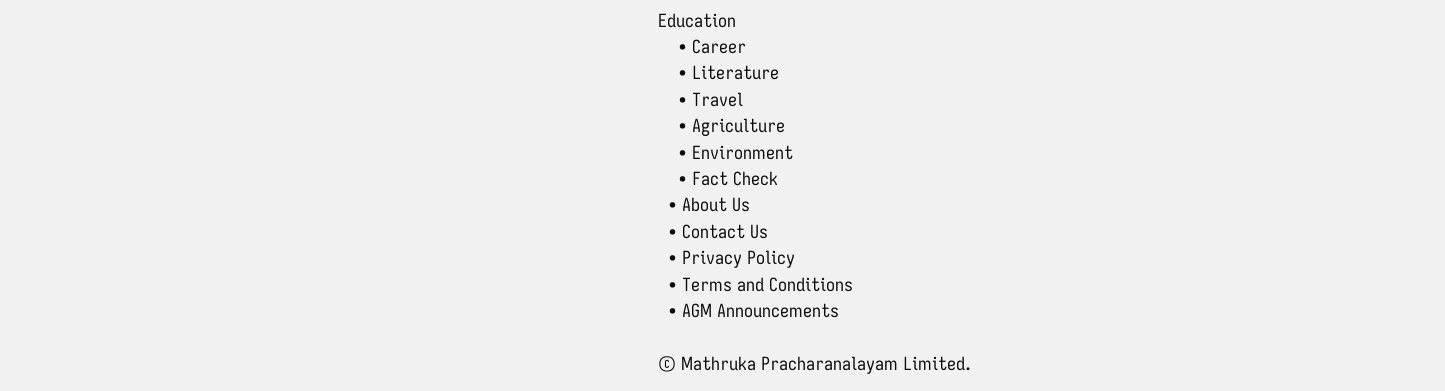Education
    • Career
    • Literature
    • Travel
    • Agriculture
    • Environment
    • Fact Check
  • About Us
  • Contact Us
  • Privacy Policy
  • Terms and Conditions
  • AGM Announcements

© Mathruka Pracharanalayam Limited.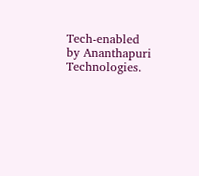Tech-enabled by Ananthapuri Technologies.